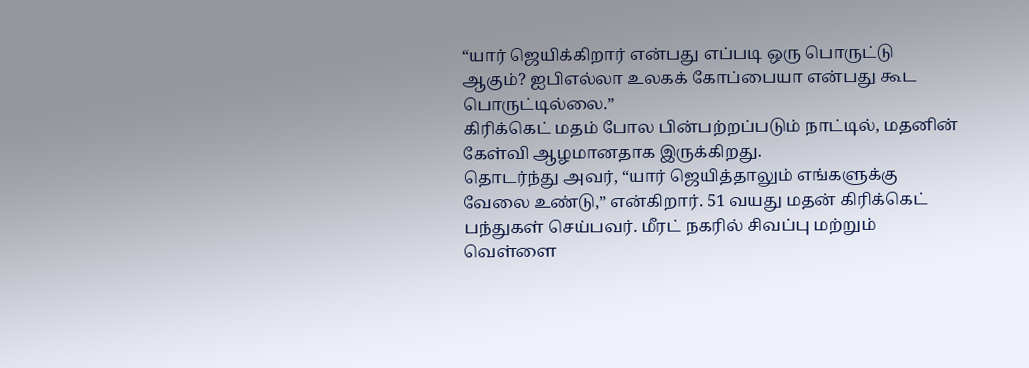“யார் ஜெயிக்கிறார் என்பது எப்படி ஒரு பொருட்டு ஆகும்? ஐபிஎல்லா உலகக் கோப்பையா என்பது கூட பொருட்டில்லை.”
கிரிக்கெட் மதம் போல பின்பற்றப்படும் நாட்டில், மதனின் கேள்வி ஆழமானதாக இருக்கிறது.
தொடர்ந்து அவர், “யார் ஜெயித்தாலும் எங்களுக்கு வேலை உண்டு,” என்கிறார். 51 வயது மதன் கிரிக்கெட் பந்துகள் செய்பவர். மீரட் நகரில் சிவப்பு மற்றும் வெள்ளை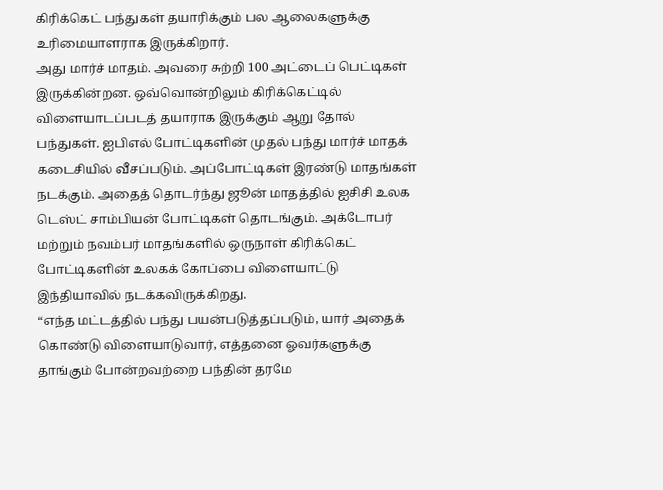கிரிக்கெட் பந்துகள் தயாரிக்கும் பல ஆலைகளுக்கு உரிமையாளராக இருக்கிறார்.
அது மார்ச் மாதம். அவரை சுற்றி 100 அட்டைப் பெட்டிகள் இருக்கின்றன. ஒவ்வொன்றிலும் கிரிக்கெட்டில் விளையாடப்படத் தயாராக இருக்கும் ஆறு தோல் பந்துகள். ஐபிஎல் போட்டிகளின் முதல் பந்து மார்ச் மாதக் கடைசியில் வீசப்படும். அப்போட்டிகள் இரண்டு மாதங்கள் நடக்கும். அதைத் தொடர்ந்து ஜூன் மாதத்தில் ஐசிசி உலக டெஸ்ட் சாம்பியன் போட்டிகள் தொடங்கும். அக்டோபர் மற்றும் நவம்பர் மாதங்களில் ஒருநாள் கிரிக்கெட் போட்டிகளின் உலகக் கோப்பை விளையாட்டு இந்தியாவில் நடக்கவிருக்கிறது.
“எந்த மட்டத்தில் பந்து பயன்படுத்தப்படும், யார் அதைக் கொண்டு விளையாடுவார், எத்தனை ஓவர்களுக்கு தாங்கும் போன்றவற்றை பந்தின் தரமே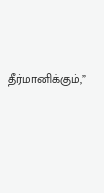தீர்மானிக்கும்,”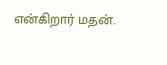என்கிறார் மதன்.